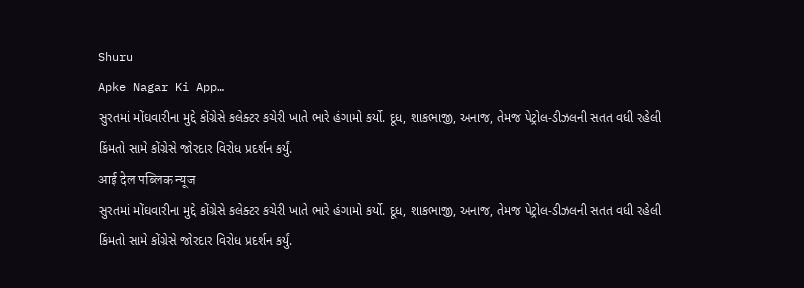Shuru
Apke Nagar Ki App…
સુરતમાં મોંઘવારીના મુદ્દે કોંગ્રેસે કલેક્ટર કચેરી ખાતે ભારે હંગામો કર્યો. દૂધ, શાકભાજી, અનાજ, તેમજ પેટ્રોલ-ડીઝલની સતત વધી રહેલી કિંમતો સામે કોંગ્રેસે જોરદાર વિરોધ પ્રદર્શન કર્યું.
आई देल पब्लिक न्यूज
સુરતમાં મોંઘવારીના મુદ્દે કોંગ્રેસે કલેક્ટર કચેરી ખાતે ભારે હંગામો કર્યો. દૂધ, શાકભાજી, અનાજ, તેમજ પેટ્રોલ-ડીઝલની સતત વધી રહેલી કિંમતો સામે કોંગ્રેસે જોરદાર વિરોધ પ્રદર્શન કર્યું.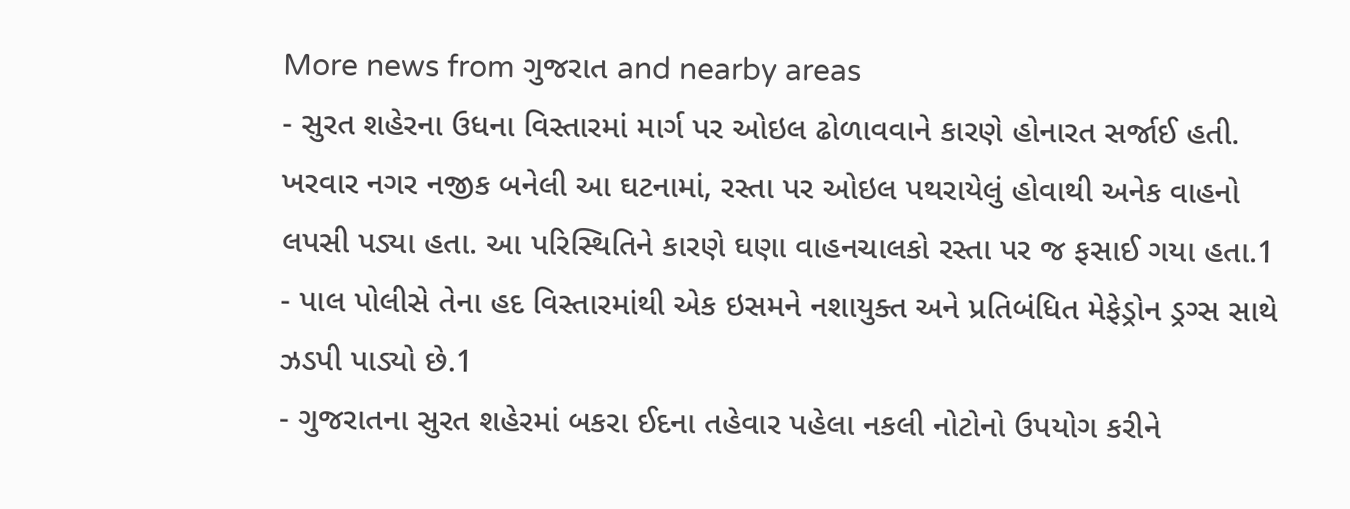More news from ગુજરાત and nearby areas
- સુરત શહેરના ઉધના વિસ્તારમાં માર્ગ પર ઓઇલ ઢોળાવવાને કારણે હોનારત સર્જાઈ હતી. ખરવાર નગર નજીક બનેલી આ ઘટનામાં, રસ્તા પર ઓઇલ પથરાયેલું હોવાથી અનેક વાહનો લપસી પડ્યા હતા. આ પરિસ્થિતિને કારણે ઘણા વાહનચાલકો રસ્તા પર જ ફસાઈ ગયા હતા.1
- પાલ પોલીસે તેના હદ વિસ્તારમાંથી એક ઇસમને નશાયુક્ત અને પ્રતિબંધિત મેફેડ્રોન ડ્રગ્સ સાથે ઝડપી પાડ્યો છે.1
- ગુજરાતના સુરત શહેરમાં બકરા ઈદના તહેવાર પહેલા નકલી નોટોનો ઉપયોગ કરીને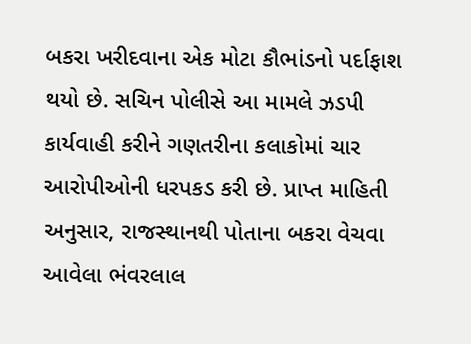બકરા ખરીદવાના એક મોટા કૌભાંડનો પર્દાફાશ થયો છે. સચિન પોલીસે આ મામલે ઝડપી કાર્યવાહી કરીને ગણતરીના કલાકોમાં ચાર આરોપીઓની ધરપકડ કરી છે. પ્રાપ્ત માહિતી અનુસાર, રાજસ્થાનથી પોતાના બકરા વેચવા આવેલા ભંવરલાલ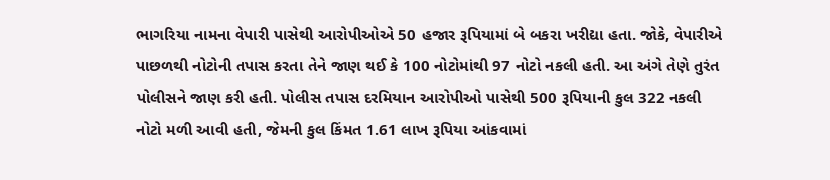ભાગરિયા નામના વેપારી પાસેથી આરોપીઓએ 50 હજાર રૂપિયામાં બે બકરા ખરીદ્યા હતા. જોકે, વેપારીએ પાછળથી નોટોની તપાસ કરતા તેને જાણ થઈ કે 100 નોટોમાંથી 97 નોટો નકલી હતી. આ અંગે તેણે તુરંત પોલીસને જાણ કરી હતી. પોલીસ તપાસ દરમિયાન આરોપીઓ પાસેથી 500 રૂપિયાની કુલ 322 નકલી નોટો મળી આવી હતી, જેમની કુલ કિંમત 1.61 લાખ રૂપિયા આંકવામાં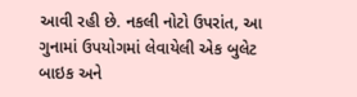આવી રહી છે. નકલી નોટો ઉપરાંત, આ ગુનામાં ઉપયોગમાં લેવાયેલી એક બુલેટ બાઇક અને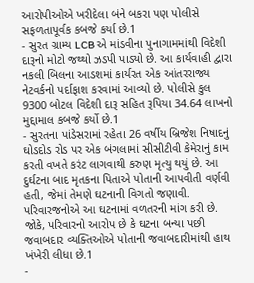આરોપીઓએ ખરીદેલા બંને બકરા પણ પોલીસે સફળતાપૂર્વક કબજે કર્યા છે.1
- સુરત ગ્રામ્ય LCB એ માંડવીના પુનાગામમાંથી વિદેશી દારૂનો મોટો જથ્થો ઝડપી પાડ્યો છે. આ કાર્યવાહી દ્વારા નકલી બિલના આડશમાં કાર્યરત એક આંતરરાજ્ય નેટવર્કનો પર્દાફાશ કરવામાં આવ્યો છે. પોલીસે કુલ 9300 બોટલ વિદેશી દારૂ સહિત રૂપિયા 34.64 લાખનો મુદ્દામાલ કબજે કર્યો છે.1
- સુરતના પાંડેસરામાં રહેતા 26 વર્ષીય બ્રિજેશ નિષાદનું ઘોડદોડ રોડ પર એક બંગલામાં સીસીટીવી કેમેરાનું કામ કરતી વખતે કરંટ લાગવાથી કરુણ મૃત્યુ થયું છે. આ દુર્ઘટના બાદ મૃતકના પિતાએ પોતાની આપવીતી વર્ણવી હતી, જેમાં તેમણે ઘટનાની વિગતો જણાવી. પરિવારજનોએ આ ઘટનામાં વળતરની માંગ કરી છે. જોકે, પરિવારનો આરોપ છે કે ઘટના બન્યા પછી જવાબદાર વ્યક્તિઓએ પોતાની જવાબદારીમાંથી હાથ ખંખેરી લીધા છે.1
-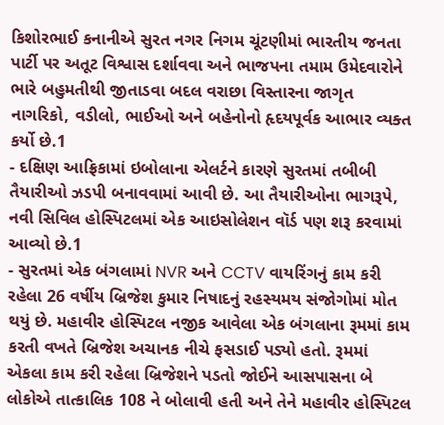કિશોરભાઈ કનાનીએ સુરત નગર નિગમ ચૂંટણીમાં ભારતીય જનતા પાર્ટી પર અતૂટ વિશ્વાસ દર્શાવવા અને ભાજપના તમામ ઉમેદવારોને ભારે બહુમતીથી જીતાડવા બદલ વરાછા વિસ્તારના જાગૃત નાગરિકો, વડીલો, ભાઈઓ અને બહેનોનો હૃદયપૂર્વક આભાર વ્યક્ત કર્યો છે.1
- દક્ષિણ આફ્રિકામાં ઇબોલાના એલર્ટને કારણે સુરતમાં તબીબી તૈયારીઓ ઝડપી બનાવવામાં આવી છે. આ તૈયારીઓના ભાગરૂપે, નવી સિવિલ હોસ્પિટલમાં એક આઇસોલેશન વૉર્ડ પણ શરૂ કરવામાં આવ્યો છે.1
- સુરતમાં એક બંગલામાં NVR અને CCTV વાયરિંગનું કામ કરી રહેલા 26 વર્ષીય બ્રિજેશ કુમાર નિષાદનું રહસ્યમય સંજોગોમાં મોત થયું છે. મહાવીર હોસ્પિટલ નજીક આવેલા એક બંગલાના રૂમમાં કામ કરતી વખતે બ્રિજેશ અચાનક નીચે ફસડાઈ પડ્યો હતો. રૂમમાં એકલા કામ કરી રહેલા બ્રિજેશને પડતો જોઈને આસપાસના બે લોકોએ તાત્કાલિક 108 ને બોલાવી હતી અને તેને મહાવીર હોસ્પિટલ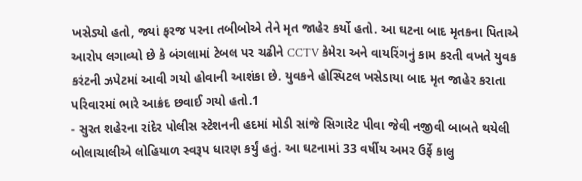ખસેડ્યો હતો, જ્યાં ફરજ પરના તબીબોએ તેને મૃત જાહેર કર્યો હતો. આ ઘટના બાદ મૃતકના પિતાએ આરોપ લગાવ્યો છે કે બંગલામાં ટેબલ પર ચઢીને CCTV કેમેરા અને વાયરિંગનું કામ કરતી વખતે યુવક કરંટની ઝપેટમાં આવી ગયો હોવાની આશંકા છે. યુવકને હોસ્પિટલ ખસેડાયા બાદ મૃત જાહેર કરાતા પરિવારમાં ભારે આક્રંદ છવાઈ ગયો હતો.1
- સુરત શહેરના રાંદેર પોલીસ સ્ટેશનની હદમાં મોડી સાંજે સિગારેટ પીવા જેવી નજીવી બાબતે થયેલી બોલાચાલીએ લોહિયાળ સ્વરૂપ ધારણ કર્યું હતું. આ ઘટનામાં 33 વર્ષીય અમર ઉર્ફે કાલુ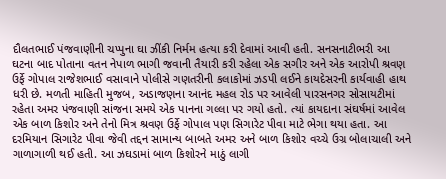દૌલતભાઈ પંજવાણીની ચપ્પુના ઘા ઝીંકી નિર્મમ હત્યા કરી દેવામાં આવી હતી. સનસનાટીભરી આ ઘટના બાદ પોતાના વતન નેપાળ ભાગી જવાની તૈયારી કરી રહેલા એક સગીર અને એક આરોપી શ્રવણ ઉર્ફે ગોપાલ રાજેશભાઈ વસાવાને પોલીસે ગણતરીની કલાકોમાં ઝડપી લઈને કાયદેસરની કાર્યવાહી હાથ ધરી છે. મળતી માહિતી મુજબ, અડાજણના આનંદ મહલ રોડ પર આવેલી પારસનગર સોસાયટીમાં રહેતા અમર પંજવાણી સાંજના સમયે એક પાનના ગલ્લા પર ગયો હતો. ત્યાં કાયદાના સંઘર્ષમાં આવેલ એક બાળ કિશોર અને તેનો મિત્ર શ્રવણ ઉર્ફે ગોપાલ પણ સિગારેટ પીવા માટે ભેગા થયા હતા. આ દરમિયાન સિગારેટ પીવા જેવી તદ્દન સામાન્ય બાબતે અમર અને બાળ કિશોર વચ્ચે ઉગ્ર બોલાચાલી અને ગાળાગાળી થઈ હતી. આ ઝઘડામાં બાળ કિશોરને માઠું લાગી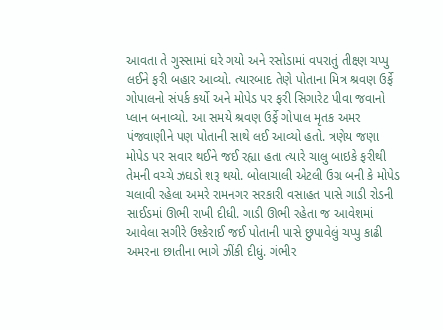આવતા તે ગુસ્સામાં ઘરે ગયો અને રસોડામાં વપરાતું તીક્ષ્ણ ચપ્પુ લઈને ફરી બહાર આવ્યો. ત્યારબાદ તેણે પોતાના મિત્ર શ્રવણ ઉર્ફે ગોપાલનો સંપર્ક કર્યો અને મોપેડ પર ફરી સિગારેટ પીવા જવાનો પ્લાન બનાવ્યો. આ સમયે શ્રવણ ઉર્ફે ગોપાલ મૃતક અમર પંજવાણીને પણ પોતાની સાથે લઈ આવ્યો હતો. ત્રણેય જણા મોપેડ પર સવાર થઈને જઈ રહ્યા હતા ત્યારે ચાલુ બાઇકે ફરીથી તેમની વચ્ચે ઝઘડો શરૂ થયો. બોલાચાલી એટલી ઉગ્ર બની કે મોપેડ ચલાવી રહેલા અમરે રામનગર સરકારી વસાહત પાસે ગાડી રોડની સાઈડમાં ઊભી રાખી દીધી. ગાડી ઊભી રહેતા જ આવેશમાં આવેલા સગીરે ઉશ્કેરાઈ જઈ પોતાની પાસે છુપાવેલું ચપ્પુ કાઢી અમરના છાતીના ભાગે ઝીંકી દીધું. ગંભીર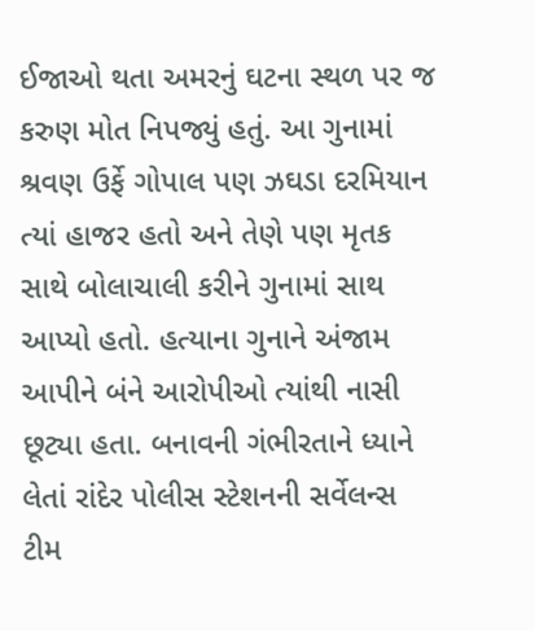ઈજાઓ થતા અમરનું ઘટના સ્થળ પર જ કરુણ મોત નિપજ્યું હતું. આ ગુનામાં શ્રવણ ઉર્ફે ગોપાલ પણ ઝઘડા દરમિયાન ત્યાં હાજર હતો અને તેણે પણ મૃતક સાથે બોલાચાલી કરીને ગુનામાં સાથ આપ્યો હતો. હત્યાના ગુનાને અંજામ આપીને બંને આરોપીઓ ત્યાંથી નાસી છૂટ્યા હતા. બનાવની ગંભીરતાને ધ્યાને લેતાં રાંદેર પોલીસ સ્ટેશનની સર્વેલન્સ ટીમ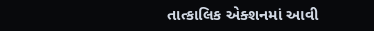તાત્કાલિક એક્શનમાં આવી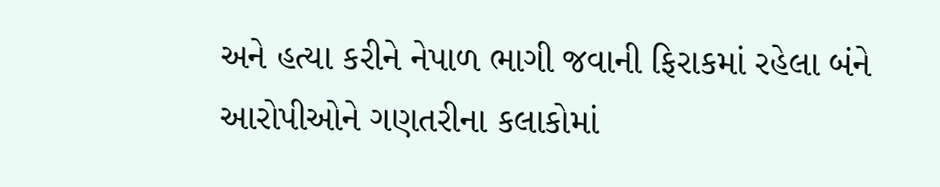અને હત્યા કરીને નેપાળ ભાગી જવાની ફિરાકમાં રહેલા બંને આરોપીઓને ગણતરીના કલાકોમાં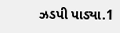ઝડપી પાડ્યા.1